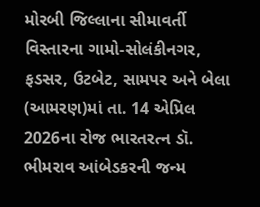મોરબી જિલ્લાના સીમાવર્તી વિસ્તારના ગામો-સોલંકીનગર, ફડસર, ઉટબેટ, સામપર અને બેલા (આમરણ)માં તા. 14 એપ્રિલ 2026ના રોજ ભારતરત્ન ડૉ. ભીમરાવ આંબેડકરની જન્મ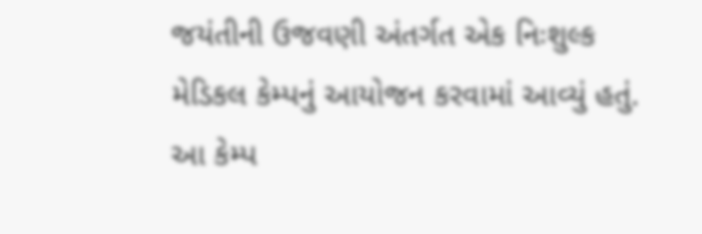જયંતીની ઉજવણી અંતર્ગત એક નિઃશુલ્ક મેડિકલ કેમ્પનું આયોજન કરવામાં આવ્યું હતું.
આ કેમ્પ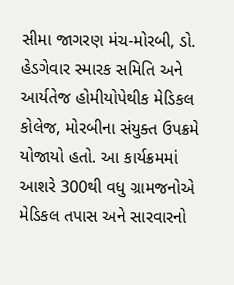સીમા જાગરણ મંચ-મોરબી, ડો. હેડગેવાર સ્મારક સમિતિ અને આર્યતેજ હોમીયોપેથીક મેડિકલ કોલેજ, મોરબીના સંયુક્ત ઉપક્રમે યોજાયો હતો. આ કાર્યક્રમમાં આશરે 300થી વધુ ગ્રામજનોએ મેડિકલ તપાસ અને સારવારનો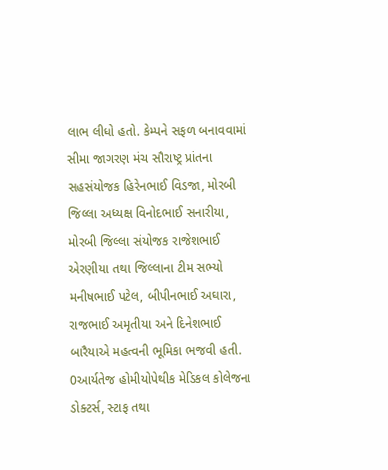લાભ લીધો હતો. કેમ્પને સફળ બનાવવામાં સીમા જાગરણ મંચ સૌરાષ્ટ્ર પ્રાંતના સહસંયોજક હિરેનભાઈ વિડજા, મોરબી જિલ્લા અધ્યક્ષ વિનોદભાઈ સનારીયા, મોરબી જિલ્લા સંયોજક રાજેશભાઈ એરણીયા તથા જિલ્લાના ટીમ સભ્યો મનીષભાઈ પટેલ, બીપીનભાઈ અઘારા, રાજભાઈ અમૃતીયા અને દિનેશભાઈ બારૈયાએ મહત્વની ભૂમિકા ભજવી હતી. 0આર્યતેજ હોમીયોપેથીક મેડિકલ કોલેજના ડોક્ટર્સ, સ્ટાફ તથા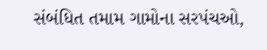સંબંધિત તમામ ગામોના સરપંચઓ,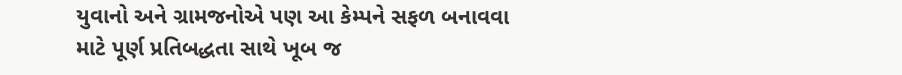યુવાનો અને ગ્રામજનોએ પણ આ કેમ્પને સફળ બનાવવા માટે પૂર્ણ પ્રતિબદ્ધતા સાથે ખૂબ જ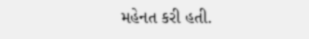મહેનત કરી હતી.